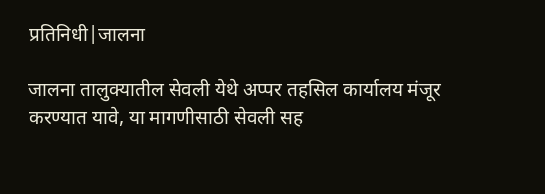प्रतिनिधी|जालना

जालना तालुक्यातील सेवली येथे अप्पर तहसिल कार्यालय मंजूर करण्यात यावे, या मागणीसाठी सेवली सह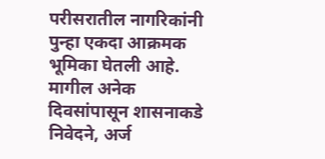परीसरातील नागरिकांनी पुन्हा एकदा आक्रमक भूमिका घेतली आहे. मागील अनेक दिवसांपासून शासनाकडे निवेदने, अर्ज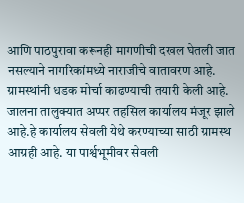आणि पाठपुरावा करूनही मागणीची दखल घेतली जात नसल्याने नागरिकांमध्ये नाराजीचे वातावरण आहे. ग्रामस्थांनी धडक मोर्चा काढण्याची तयारी केली आहे.
जालना तालुक्यात अप्पर तहसिल कार्यालय मंजूर झाले आहे.हे कार्यालय सेवली येथे करण्याच्या साठी ग्रामस्थ आग्रही आहे. या पार्श्वभूमीवर सेवली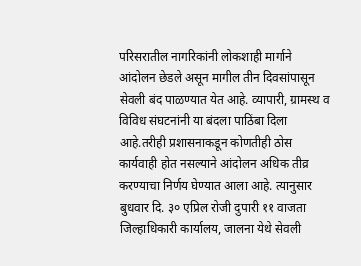परिसरातील नागरिकांनी लोकशाही मार्गाने आंदोलन छेडले असून मागील तीन दिवसांपासून सेवली बंद पाळण्यात येत आहे. व्यापारी, ग्रामस्थ व विविध संघटनांनी या बंदला पाठिंबा दिला आहे.तरीही प्रशासनाकडून कोणतीही ठोस कार्यवाही होत नसल्याने आंदोलन अधिक तीव्र करण्याचा निर्णय घेण्यात आला आहे. त्यानुसार बुधवार दि. ३० एप्रिल रोजी दुपारी ११ वाजता जिल्हाधिकारी कार्यालय, जालना येथे सेवली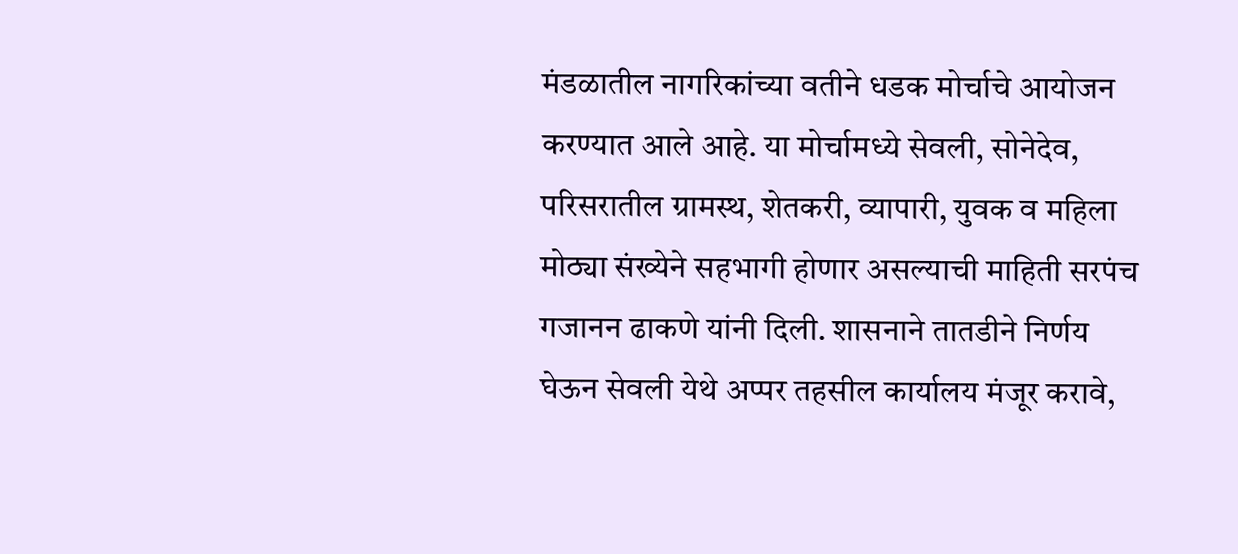मंडळातील नागरिकांच्या वतीने धडक मोर्चाचे आयोजन करण्यात आले आहे. या मोर्चामध्ये सेवली, सोनेदेव, परिसरातील ग्रामस्थ, शेतकरी, व्यापारी, युवक व महिला मोठ्या संख्येने सहभागी होणार असल्याची माहिती सरपंच गजानन ढाकणे यांनी दिली. शासनाने तातडीने निर्णय घेऊन सेवली येथे अप्पर तहसील कार्यालय मंजूर करावे,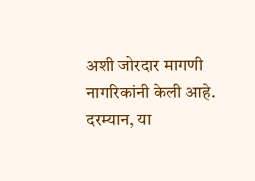अशी जोरदार मागणी नागरिकांनी केली आहे.
दरम्यान, या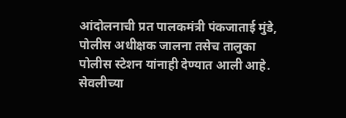आंदोलनाची प्रत पालकमंत्री पंकजाताई मुंडे, पोलीस अधीक्षक जालना तसेच तालुका पोलीस स्टेशन यांनाही देण्यात आली आहे. सेवलीच्या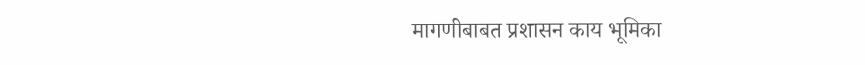मागणीबाबत प्रशासन काय भूमिका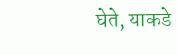घेते, याकडे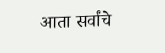आता सर्वांचे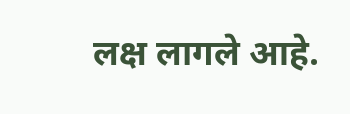लक्ष लागले आहे.